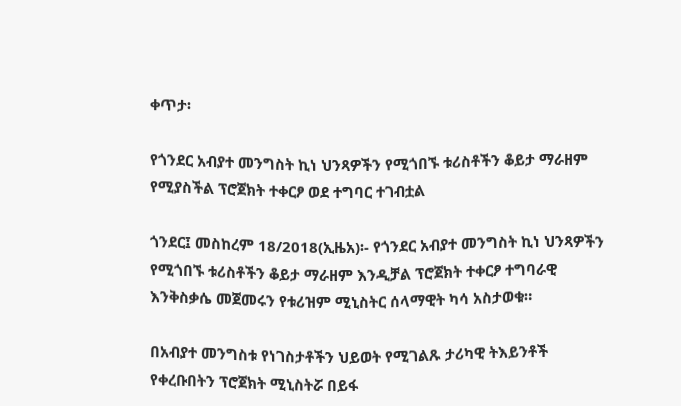ቀጥታ፡

የጎንደር አብያተ መንግስት ኪነ ህንጻዎችን የሚጎበኙ ቱሪስቶችን ቆይታ ማራዘም የሚያስችል ፕሮጀክት ተቀርፆ ወደ ተግባር ተገብቷል

ጎንደር፤ መስከረም 18/2018(ኢዜአ)፡- የጎንደር አብያተ መንግስት ኪነ ህንጻዎችን የሚጎበኙ ቱሪስቶችን ቆይታ ማራዘም እንዲቻል ፕሮጀክት ተቀርፆ ተግባራዊ እንቅስቃሴ መጀመሩን የቱሪዝም ሚኒስትር ሰላማዊት ካሳ አስታወቁ።

በአብያተ መንግስቱ የነገስታቶችን ህይወት የሚገልጹ ታሪካዊ ትእይንቶች የቀረቡበትን ፕሮጀክት ሚኒስትሯ በይፋ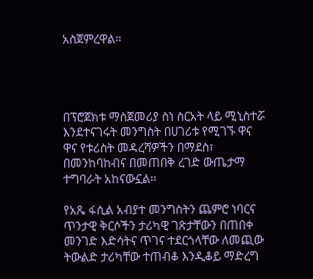አስጀምረዋል፡፡




በፕሮጀክቱ ማስጀመሪያ ስነ ስርአት ላይ ሚኒስተሯ እንደተናገሩት መንግስት በሀገሪቱ የሚገኙ ዋና ዋና የቱሪስት መዳረሻዎችን በማደስ፣ በመንከባከብና በመጠበቅ ረገድ ውጤታማ ተግባራት አከናውኗል፡፡

የአጼ ፋሲል አብያተ መንግስትን ጨምሮ ነባርና ጥንታዊ ቅርሶችን ታሪካዊ ገጽታቸውን በጠበቀ መንገድ እድሳትና ጥገና ተደርጎላቸው ለመጪው ትውልድ ታሪካቸው ተጠብቆ እንዲቆይ ማድረግ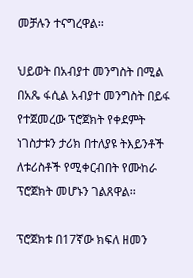መቻሉን ተናግረዋል፡፡

ህይወት በአብያተ መንግስት በሚል በአጼ ፋሲል አብያተ መንግስት በይፋ የተጀመረው ፕሮጀክት የቀደምት ነገስታቱን ታሪክ በተለያዩ ትእይንቶች ለቱሪስቶች የሚቀርብበት የሙከራ ፕሮጀክት መሆኑን ገልጸዋል፡፡

ፕሮጀክቱ በ17ኛው ክፍለ ዘመን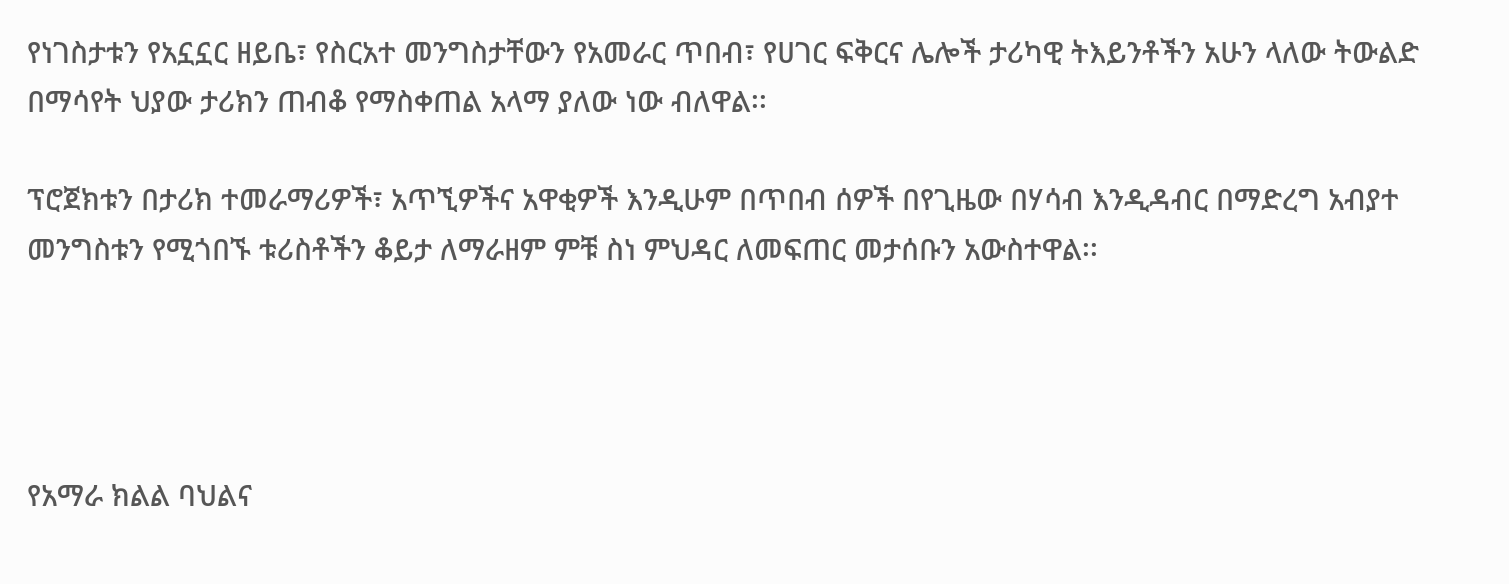የነገስታቱን የአኗኗር ዘይቤ፣ የስርአተ መንግስታቸውን የአመራር ጥበብ፣ የሀገር ፍቅርና ሌሎች ታሪካዊ ትእይንቶችን አሁን ላለው ትውልድ በማሳየት ህያው ታሪክን ጠብቆ የማስቀጠል አላማ ያለው ነው ብለዋል፡፡

ፕሮጀክቱን በታሪክ ተመራማሪዎች፣ አጥኚዎችና አዋቂዎች እንዲሁም በጥበብ ሰዎች በየጊዜው በሃሳብ እንዲዳብር በማድረግ አብያተ መንግስቱን የሚጎበኙ ቱሪስቶችን ቆይታ ለማራዘም ምቹ ስነ ምህዳር ለመፍጠር መታሰቡን አውስተዋል፡፡




የአማራ ክልል ባህልና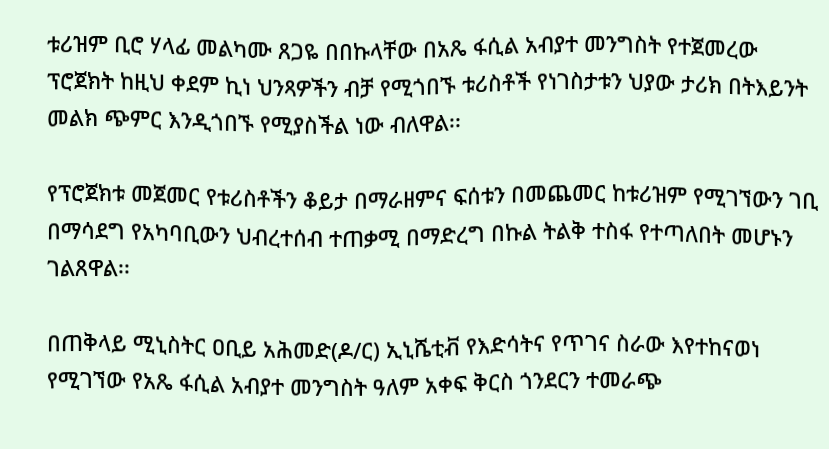ቱሪዝም ቢሮ ሃላፊ መልካሙ ጸጋዬ በበኩላቸው በአጼ ፋሲል አብያተ መንግስት የተጀመረው ፕሮጀክት ከዚህ ቀደም ኪነ ህንጻዎችን ብቻ የሚጎበኙ ቱሪስቶች የነገስታቱን ህያው ታሪክ በትእይንት መልክ ጭምር እንዲጎበኙ የሚያስችል ነው ብለዋል፡፡

የፕሮጀክቱ መጀመር የቱሪስቶችን ቆይታ በማራዘምና ፍሰቱን በመጨመር ከቱሪዝም የሚገኘውን ገቢ በማሳደግ የአካባቢውን ህብረተሰብ ተጠቃሚ በማድረግ በኩል ትልቅ ተስፋ የተጣለበት መሆኑን ገልጸዋል፡፡

በጠቅላይ ሚኒስትር ዐቢይ አሕመድ(ዶ/ር) ኢኒሼቲቭ የእድሳትና የጥገና ስራው እየተከናወነ የሚገኘው የአጼ ፋሲል አብያተ መንግስት ዓለም አቀፍ ቅርስ ጎንደርን ተመራጭ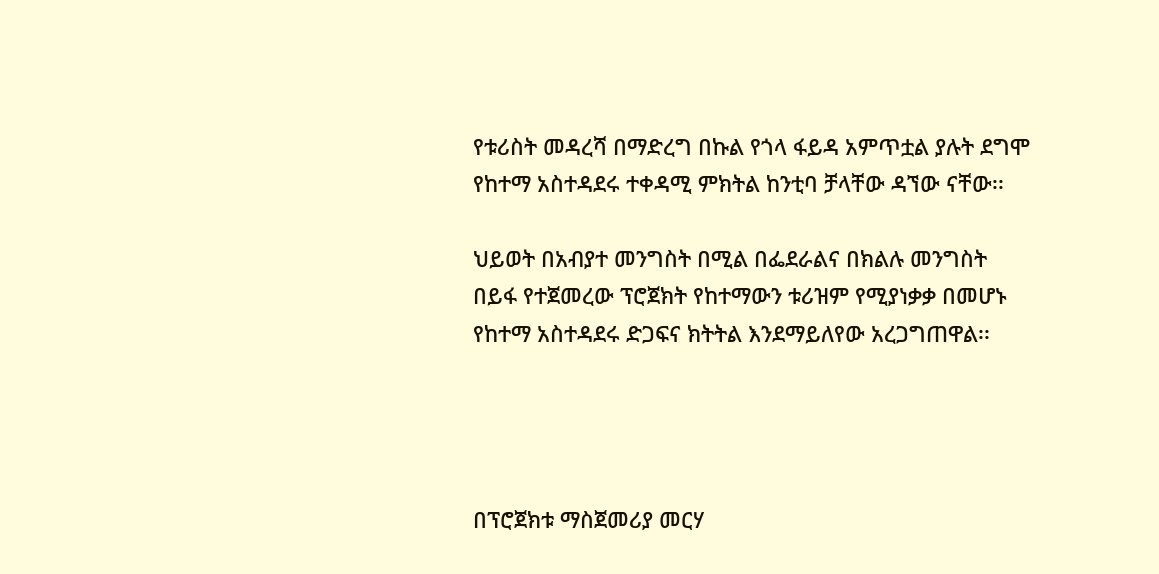የቱሪስት መዳረሻ በማድረግ በኩል የጎላ ፋይዳ አምጥቷል ያሉት ደግሞ የከተማ አስተዳደሩ ተቀዳሚ ምክትል ከንቲባ ቻላቸው ዳኘው ናቸው፡፡

ህይወት በአብያተ መንግስት በሚል በፌደራልና በክልሉ መንግስት በይፋ የተጀመረው ፕሮጀክት የከተማውን ቱሪዝም የሚያነቃቃ በመሆኑ የከተማ አስተዳደሩ ድጋፍና ክትትል እንደማይለየው አረጋግጠዋል፡፡




በፕሮጀክቱ ማስጀመሪያ መርሃ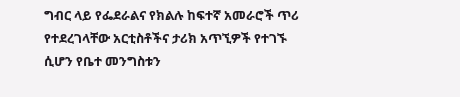ግብር ላይ የፌደራልና የክልሉ ከፍተኛ አመራሮች ጥሪ የተደረገላቸው አርቲስቶችና ታሪክ አጥኚዎች የተገኙ ሲሆን የቤተ መንግስቱን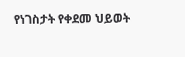የነገስታት የቀደመ ህይወት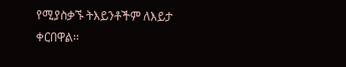የሚያስቃኙ ትእይንቶችም ለእይታ ቀርበዋል፡፡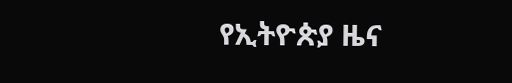የኢትዮጵያ ዜና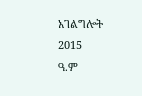አገልግሎት
2015
ዓ.ም